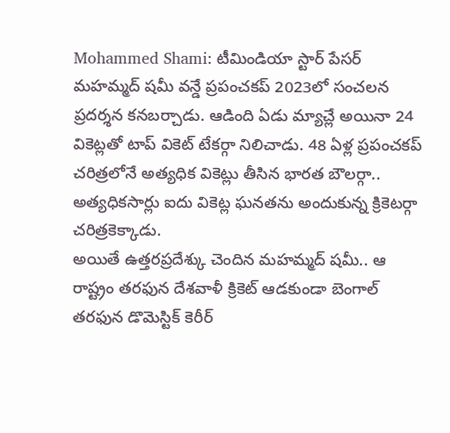Mohammed Shami: టీమిండియా స్టార్ పేసర్ మహమ్మద్ షమీ వన్డే ప్రపంచకప్ 2023లో సంచలన ప్రదర్శన కనబర్చాడు. ఆడింది ఏడు మ్యాచ్లే అయినా 24 వికెట్లతో టాప్ వికెట్ టేకర్గా నిలిచాడు. 48 ఏళ్ల ప్రపంచకప్ చరిత్రలోనే అత్యధిక వికెట్లు తీసిన భారత బౌలర్గా.. అత్యధికసార్లు ఐదు వికెట్ల ఘనతను అందుకున్న క్రికెటర్గా చరిత్రకెక్కాడు.
అయితే ఉత్తరప్రదేశ్కు చెందిన మహమ్మద్ షమీ.. ఆ రాష్ట్రం తరఫున దేశవాళీ క్రికెట్ ఆడకుండా బెంగాల్ తరఫున డొమెస్టిక్ కెరీర్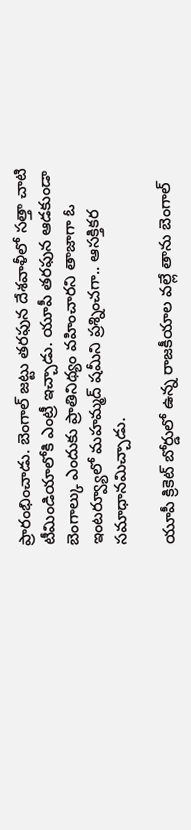ప్రారంభించాడు. బెంగాల్ జట్టు తరఫున దేశవాళీలో సత్తా చాటి టీమిండియాలోకి ఎంట్రీ ఇచ్చాడు. యూపీ తరఫున ఆడకుండా బెంగాల్కు ఎందుకు ప్రాతినిథ్యం వహించారని తాజాగా ఓ ఇంటర్వ్యూలో మహమ్మద్ షమీని ప్రశ్నించగా.. ఆసక్తికర సమాధానమిచ్చాడు.

యూపీ క్రికెట్ బోర్డులో ఉన్న రాజకీయాల వల్లే తాను బెంగాల్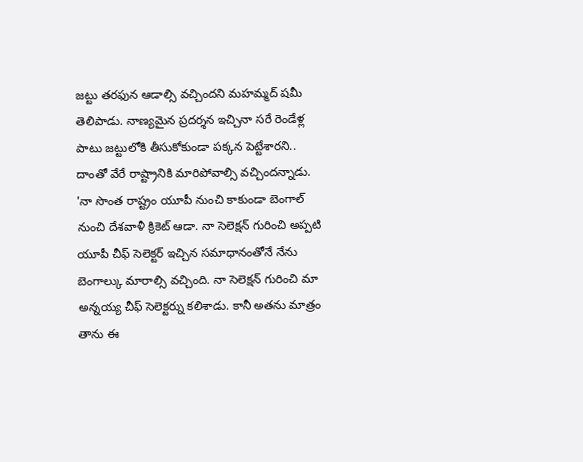జట్టు తరఫున ఆడాల్సి వచ్చిందని మహమ్మద్ షమీ తెలిపాడు. నాణ్యమైన ప్రదర్శన ఇచ్చినా సరే రెండేళ్ల పాటు జట్టులోకి తీసుకోకుండా పక్కన పెట్టేశారని.. దాంతో వేరే రాష్ట్రానికి మారిపోవాల్సి వచ్చిందన్నాడు.
'నా సొంత రాష్ట్రం యూపీ నుంచి కాకుండా బెంగాల్ నుంచి దేశవాళీ క్రికెట్ ఆడా. నా సెలెక్షన్ గురించి అప్పటి యూపీ చీఫ్ సెలెక్టర్ ఇచ్చిన సమాధానంతోనే నేను బెంగాల్కు మారాల్సి వచ్చింది. నా సెలెక్షన్ గురించి మా అన్నయ్య చీఫ్ సెలెక్టర్ను కలిశాడు. కానీ అతను మాత్రం తాను ఈ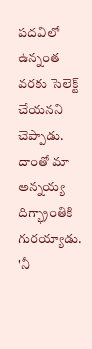పదవిలో ఉన్నంత వరకు సెలెక్ట్ చేయనని చెప్పాడు. దాంతో మా అన్నయ్య దిగ్భ్రాంతికి గురయ్యాడు.
'నీ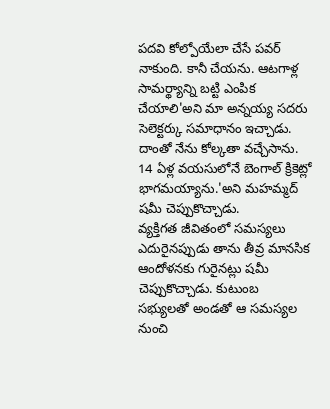పదవి కోల్పోయేలా చేసే పవర్ నాకుంది. కానీ చేయను. ఆటగాళ్ల సామర్థ్యాన్ని బట్టి ఎంపిక చేయాలి'అని మా అన్నయ్య సదరు సెలెక్టర్కు సమాధానం ఇచ్చాడు. దాంతో నేను కోల్కతా వచ్చేసాను. 14 ఏళ్ల వయసులోనే బెంగాల్ క్రికెట్లో భాగమయ్యాను.'అని మహమ్మద్ షమీ చెప్పుకొచ్చాడు.
వ్యక్తిగత జీవితంలో సమస్యలు ఎదురైనప్పుడు తాను తీవ్ర మానసిక ఆందోళనకు గురైనట్లు షమీ చెప్పుకొచ్చాడు. కుటుంబ సభ్యులతో అండతో ఆ సమస్యల నుంచి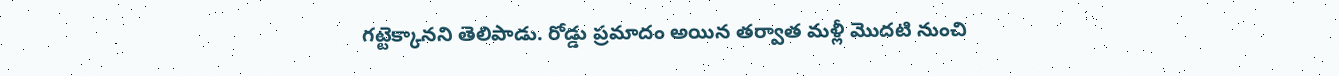గట్టెక్కానని తెలిపాడు. రోడ్డు ప్రమాదం అయిన తర్వాత మళ్లీ మొదటి నుంచి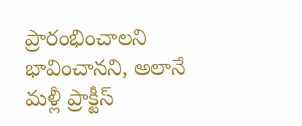ప్రారంభించాలని భావించానని, అలానే మళ్లీ ప్రాక్టీస్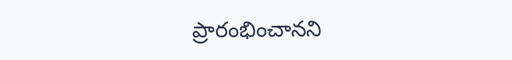ప్రారంభించానని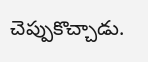చెప్పుకొచ్చాడు.